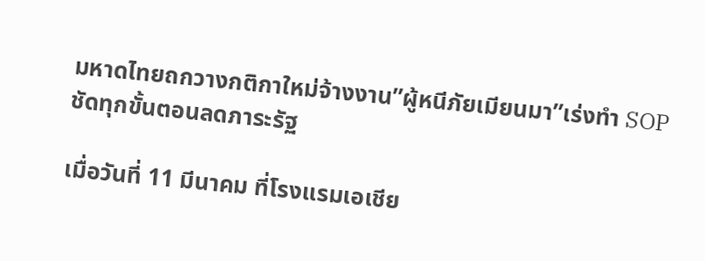มหาดไทยถกวางกติกาใหม่จ้างงาน”ผู้หนีภัยเมียนมา”เร่งทำ SOP ชัดทุกขั้นตอนลดภาระรัฐ

เมื่อวันที่ 11 มีนาคม ที่โรงแรมเอเชีย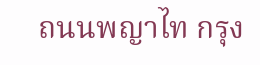ถนนพญาไท กรุง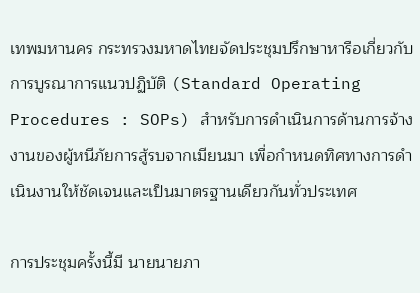เทพมหานคร กระทรวงมหาดไทยจัดประชุมปรึกษาหารือเกี่ยวกับการบูรณาการแนวปฏิบัติ (Standard Operating Procedures : SOPs) สำหรับการดำเนินการด้านการจ้างงานของผู้หนีภัยการสู้รบจากเมียนมา เพื่อกำหนดทิศทางการดำเนินงานให้ชัดเจนและเป็นมาตรฐานเดียวกันทั่วประเทศ

การประชุมครั้งนี้มี นายนายภา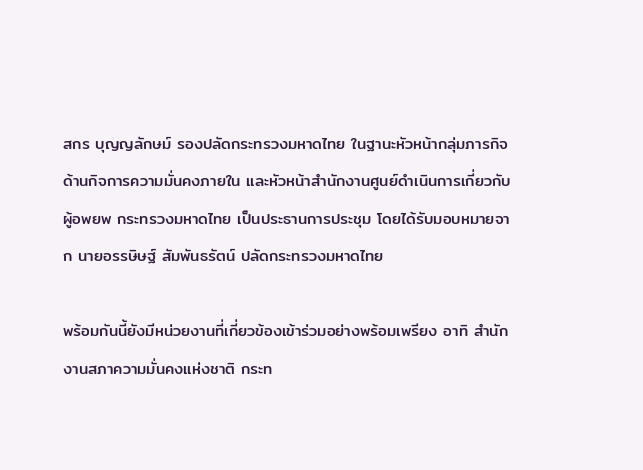สกร บุญญลักษม์ รองปลัดกระทรวงมหาดไทย ในฐานะหัวหน้ากลุ่มภารกิจด้านกิจการความมั่นคงภายใน และหัวหน้าสำนักงานศูนย์ดำเนินการเกี่ยวกับผู้อพยพ กระทรวงมหาดไทย เป็นประธานการประชุม โดยได้รับมอบหมายจาก นายอรรษิษฐ์ สัมพันธรัตน์ ปลัดกระทรวงมหาดไทย

พร้อมกันนี้ยังมีหน่วยงานที่เกี่ยวข้องเข้าร่วมอย่างพร้อมเพรียง อาทิ สำนักงานสภาความมั่นคงแห่งชาติ กระท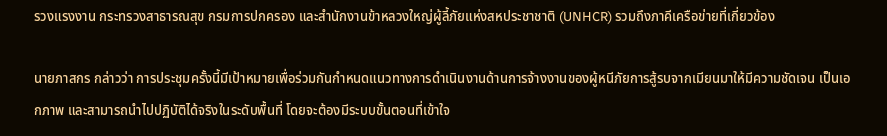รวงแรงงาน กระทรวงสาธารณสุข กรมการปกครอง และสำนักงานข้าหลวงใหญ่ผู้ลี้ภัยแห่งสหประชาชาติ (UNHCR) รวมถึงภาคีเครือข่ายที่เกี่ยวข้อง

นายภาสกร กล่าวว่า การประชุมครั้งนี้มีเป้าหมายเพื่อร่วมกันกำหนดแนวทางการดำเนินงานด้านการจ้างงานของผู้หนีภัยการสู้รบจากเมียนมาให้มีความชัดเจน เป็นเอกภาพ และสามารถนำไปปฏิบัติได้จริงในระดับพื้นที่ โดยจะต้องมีระบบขั้นตอนที่เข้าใจ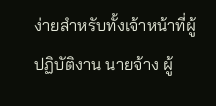ง่ายสำหรับทั้งเจ้าหน้าที่ผู้ปฏิบัติงาน นายจ้าง ผู้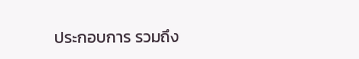ประกอบการ รวมถึง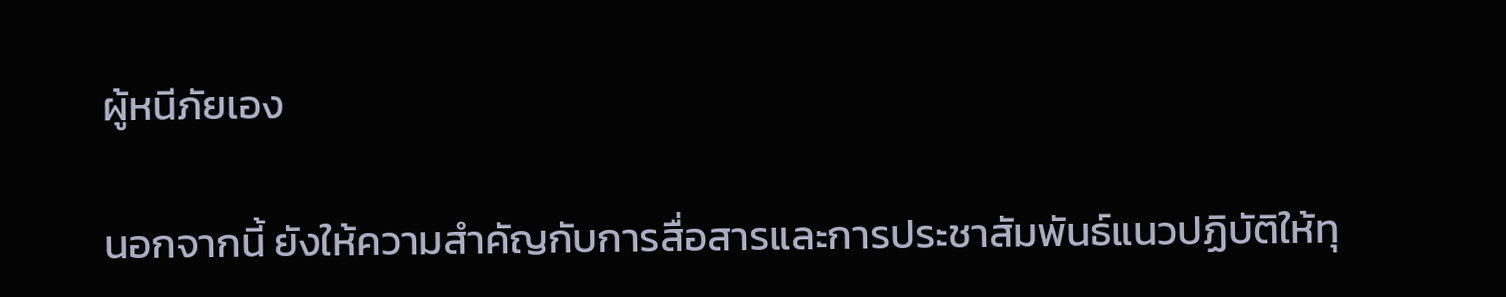ผู้หนีภัยเอง

นอกจากนี้ ยังให้ความสำคัญกับการสื่อสารและการประชาสัมพันธ์แนวปฏิบัติให้ทุ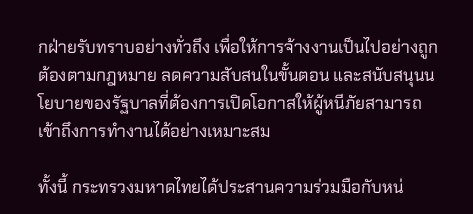กฝ่ายรับทราบอย่างทั่วถึง เพื่อให้การจ้างงานเป็นไปอย่างถูกต้องตามกฎหมาย ลดความสับสนในขั้นตอน และสนับสนุนนโยบายของรัฐบาลที่ต้องการเปิดโอกาสให้ผู้หนีภัยสามารถเข้าถึงการทำงานได้อย่างเหมาะสม

ทั้งนี้ กระทรวงมหาดไทยได้ประสานความร่วมมือกับหน่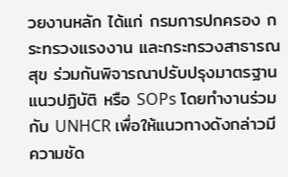วยงานหลัก ได้แก่ กรมการปกครอง กระทรวงแรงงาน และกระทรวงสาธารณสุข ร่วมกันพิจารณาปรับปรุงมาตรฐานแนวปฏิบัติ หรือ SOPs โดยทำงานร่วมกับ UNHCR เพื่อให้แนวทางดังกล่าวมีความชัด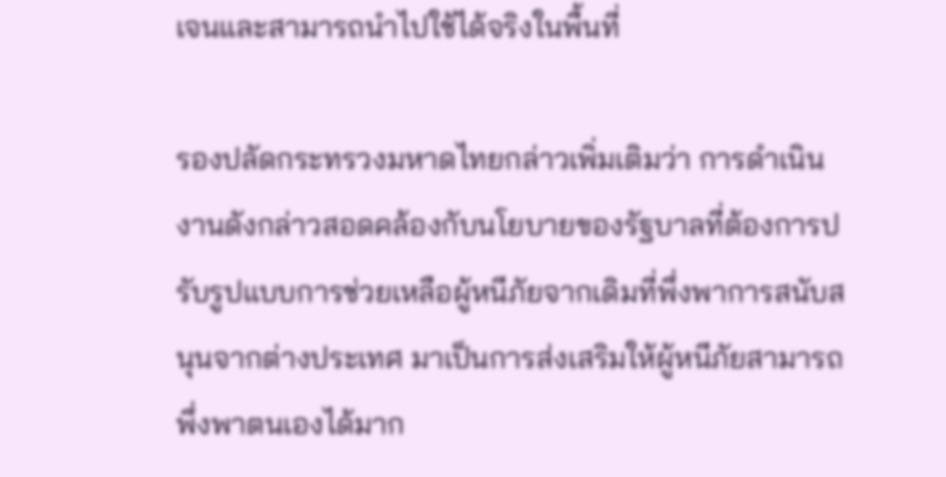เจนและสามารถนำไปใช้ได้จริงในพื้นที่

รองปลัดกระทรวงมหาดไทยกล่าวเพิ่มเติมว่า การดำเนินงานดังกล่าวสอดคล้องกับนโยบายของรัฐบาลที่ต้องการปรับรูปแบบการช่วยเหลือผู้หนีภัยจากเดิมที่พึ่งพาการสนับสนุนจากต่างประเทศ มาเป็นการส่งเสริมให้ผู้หนีภัยสามารถพึ่งพาตนเองได้มาก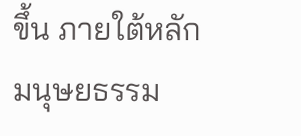ขึ้น ภายใต้หลักมนุษยธรรม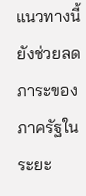แนวทางนี้ยังช่วยลดภาระของภาครัฐในระยะ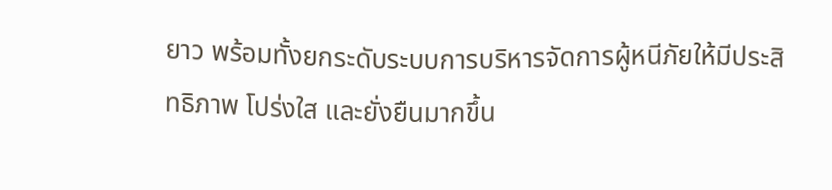ยาว พร้อมทั้งยกระดับระบบการบริหารจัดการผู้หนีภัยให้มีประสิทธิภาพ โปร่งใส และยั่งยืนมากขึ้น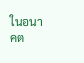ในอนาคต